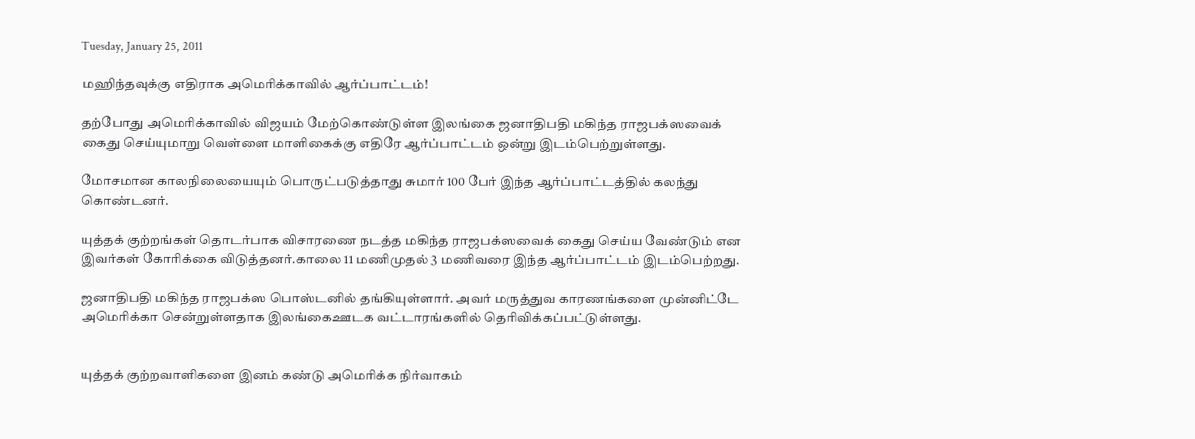Tuesday, January 25, 2011

மஹிந்தவுக்கு எதிராக அமெரிக்காவில் ஆர்ப்பாட்டம்!

தற்போது அமெரிக்காவில் விஜயம் மேற்கொண்டுள்ள இலங்கை ஜனாதிபதி மகிந்த ராஜபக்ஸவைக் கைது செய்யுமாறு வெள்ளை மாளிகைக்கு எதிரே ஆர்ப்பாட்டம் ஒன்று இடம்பெற்றுள்ளது.

மோசமான காலநிலையையும் பொருட்படுத்தாது சுமார் 100 பேர் இந்த ஆர்ப்பாட்டத்தில் கலந்து கொண்டனர்.

யுத்தக் குற்றங்கள் தொடர்பாக விசாரணை நடத்த மகிந்த ராஜபக்ஸவைக் கைது செய்ய வேண்டும் என இவர்கள் கோரிக்கை விடுத்தனர்.காலை 11 மணிமுதல் 3 மணிவரை இந்த ஆர்ப்பாட்டம் இடம்பெற்றது.

ஜனாதிபதி மகிந்த ராஜபக்ஸ பொஸ்டனில் தங்கியுள்ளார். அவர் மருத்துவ காரணங்களை முன்னிட்டே அமெரிக்கா சென்றுள்ளதாக இலங்கைஊடக வட்டாரங்களில் தெரிவிக்கப்பட்டுள்ளது.


யுத்தக் குற்றவாளிகளை இனம் கண்டு அமெரிக்க நிர்வாகம்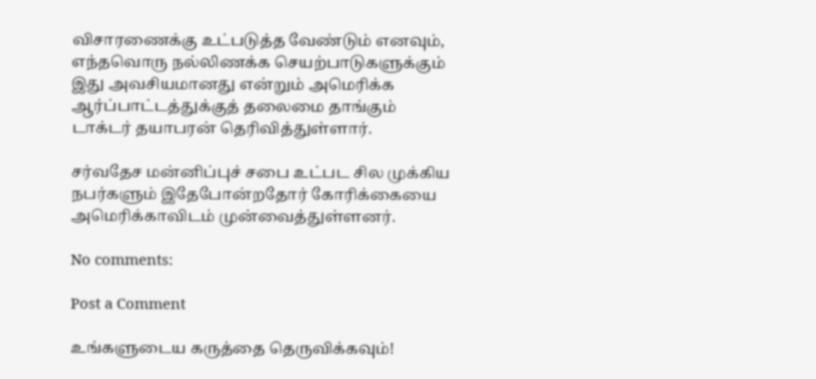விசாரணைக்கு உட்படுத்த வேண்டும் எனவும், எந்தவொரு நல்லிணக்க செயற்பாடுகளுக்கும் இது அவசியமானது என்றும் அமெரிக்க ஆர்ப்பாட்டத்துக்குத் தலைமை தாங்கும் டாக்டர் தயாபரன் தெரிவித்துள்ளார்.

சர்வதேச மன்னிப்புச் சபை உட்பட சில முக்கிய நபர்களும் இதேபோன்றதோர் கோரிக்கையை அமெரிக்காவிடம் முன்வைத்துள்ளனர்.

No comments:

Post a Comment

உங்களுடைய கருத்தை தெருவிக்கவும்!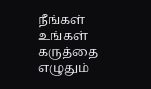நீங்கள் உங்கள் கருத்தை எழுதும்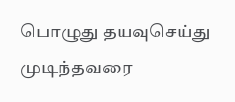பொழுது தயவுசெய்து முடிந்தவரை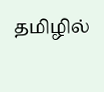தமிழில்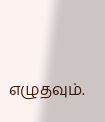எழுதவும்.